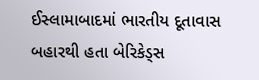ઈસ્લામાબાદમાં ભારતીય દૂતાવાસ બહારથી હતા બેરિકેડ્સ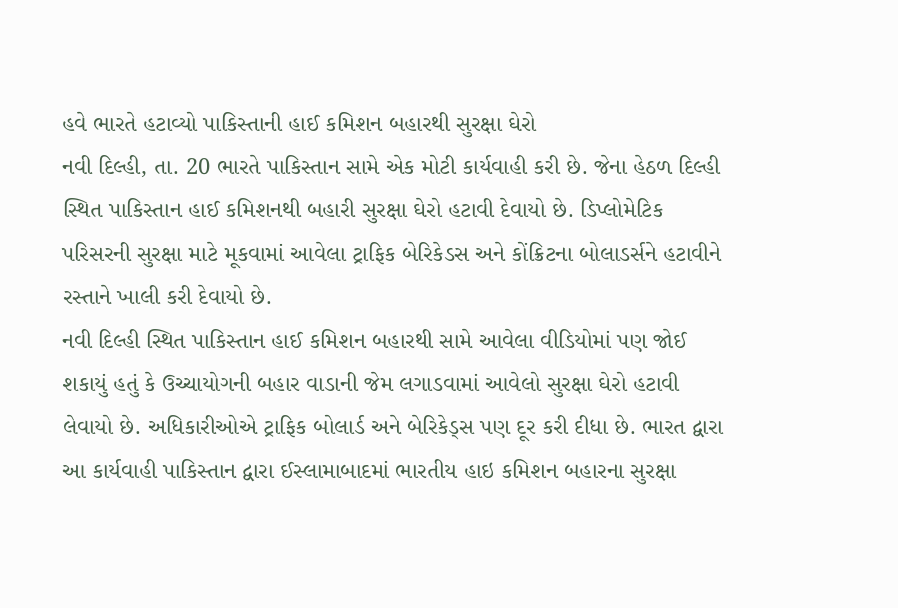હવે ભારતે હટાવ્યો પાકિસ્તાની હાઈ કમિશન બહારથી સુરક્ષા ઘેરો
નવી દિલ્હી, તા. 20 ભારતે પાકિસ્તાન સામે એક મોટી કાર્યવાહી કરી છે. જેના હેઠળ દિલ્હી સ્થિત પાકિસ્તાન હાઈ કમિશનથી બહારી સુરક્ષા ઘેરો હટાવી દેવાયો છે. ડિપ્લોમેટિક પરિસરની સુરક્ષા માટે મૂકવામાં આવેલા ટ્રાફિક બેરિકેડસ અને કોંક્રિટના બોલાડર્સને હટાવીને રસ્તાને ખાલી કરી દેવાયો છે.
નવી દિલ્હી સ્થિત પાકિસ્તાન હાઈ કમિશન બહારથી સામે આવેલા વીડિયોમાં પણ જોઈ શકાયું હતું કે ઉચ્ચાયોગની બહાર વાડાની જેમ લગાડવામાં આવેલો સુરક્ષા ઘેરો હટાવી લેવાયો છે. અધિકારીઓએ ટ્રાફિક બોલાર્ડ અને બેરિકેડ્સ પણ દૂર કરી દીધા છે. ભારત દ્વારા આ કાર્યવાહી પાકિસ્તાન દ્વારા ઈસ્લામાબાદમાં ભારતીય હાઇ કમિશન બહારના સુરક્ષા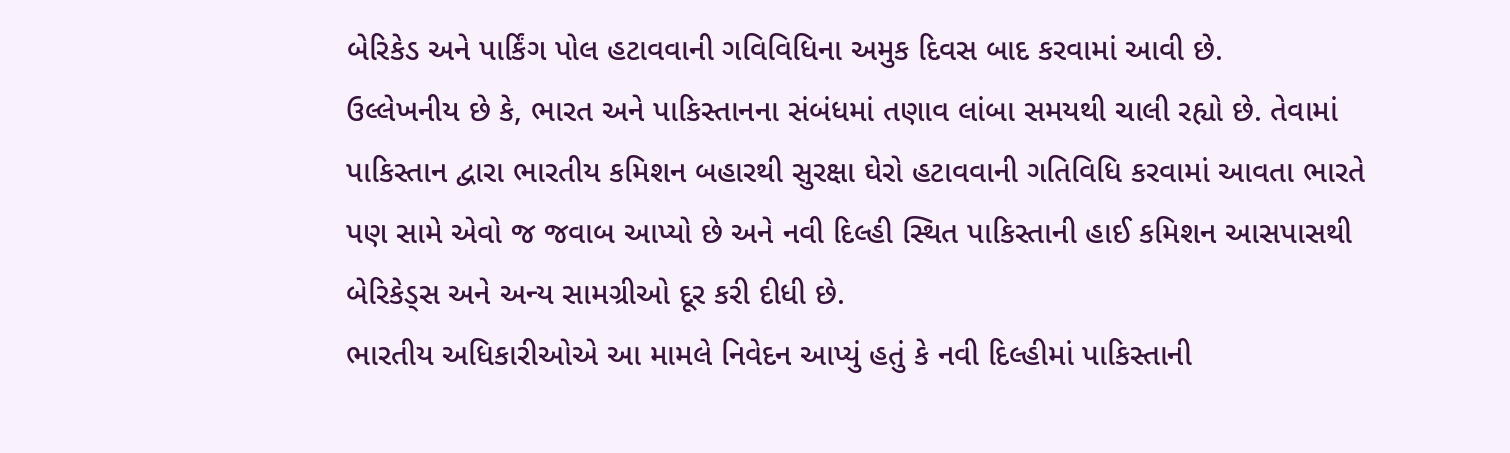બેરિકેડ અને પાર્કિંગ પોલ હટાવવાની ગવિવિધિના અમુક દિવસ બાદ કરવામાં આવી છે.
ઉલ્લેખનીય છે કે, ભારત અને પાકિસ્તાનના સંબંધમાં તણાવ લાંબા સમયથી ચાલી રહ્યો છે. તેવામાં પાકિસ્તાન દ્વારા ભારતીય કમિશન બહારથી સુરક્ષા ઘેરો હટાવવાની ગતિવિધિ કરવામાં આવતા ભારતે પણ સામે એવો જ જવાબ આપ્યો છે અને નવી દિલ્હી સ્થિત પાકિસ્તાની હાઈ કમિશન આસપાસથી બેરિકેડ્સ અને અન્ય સામગ્રીઓ દૂર કરી દીધી છે.
ભારતીય અધિકારીઓએ આ મામલે નિવેદન આપ્યું હતું કે નવી દિલ્હીમાં પાકિસ્તાની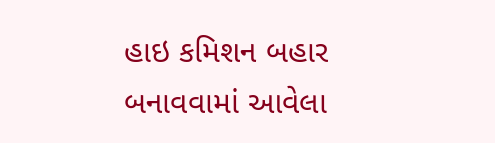હાઇ કમિશન બહાર બનાવવામાં આવેલા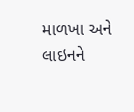માળખા અને લાઇનને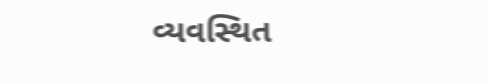વ્યવસ્થિત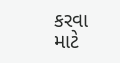કરવા માટે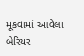મૂકવામાં આવેલા બેરિયર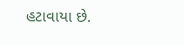હટાવાયા છે.